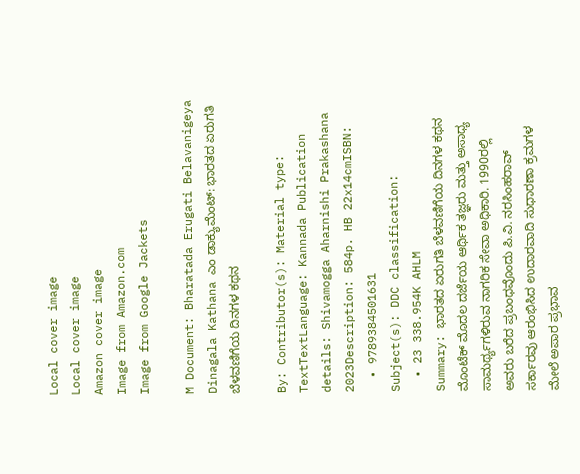Local cover image
Local cover image
Amazon cover image
Image from Amazon.com
Image from Google Jackets

M Document: Bharatada Erugati Belavanigeya Dinagala Kathana ಎಂ ಡಾಕ್ಯುಮೆಂಟ್: ಭಾರತದ ಏರುಗತಿ ಬೆಳವಣಿಗೆಯ ದಿನಗಳ ಕಥನ

By: Contributor(s): Material type: TextTextLanguage: Kannada Publication details: Shivamogga Aharnishi Prakashana 2023Description: 584p. HB 22x14cmISBN:
  • 9789384501631
Subject(s): DDC classification:
  • 23 338.954K AHLM
Summary: ಭಾರತದ ಏರುಗತಿ ಬೆಳವಣಿಗೆಯ ದಿನಗಳ ಕಥನ ಮೊಂಟೆಕ್ ಮೊದಲ ದರ್ಜೆಯ ಆರ್ಥಿಕ ತಜ್ಞರು ಮತ್ತು ಅಸಾಧ್ಯ ಸಾಮರ್ಥ್ಯಗಳಿರುವ ನಾಗರಿಕ ಸೇವಾ ಅಧಿಕಾರಿ. 1990ರಲ್ಲಿ ಅವರು ಬರೆದ ಪ್ರಬಂಧವೊಂದು ಪಿ.ವಿ. ನರಸಿಂಹರಾವ್‌ ಸರ್ಕಾರವು ಆರಂಭಿಸಿದ ಉದಾರವಾದಿ ಸುಧಾರಣಾ ಕ್ರಮಗಳ ಮೇಲೆ ಅಪಾರ ಪ್ರಭಾವ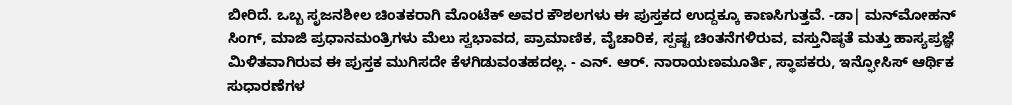ಬೀರಿದೆ. ಒಬ್ಬ ಸೃಜನಶೀಲ ಚಿಂತಕರಾಗಿ ಮೊಂಟೆಕ್ ಅವರ ಕೌಶಲಗಳು ಈ ಪುಸ್ತಕದ ಉದ್ದಕ್ಕೂ ಕಾಣಸಿಗುತ್ತವೆ. -ಡಾ| ಮನ್‌ಮೋಹನ್ ಸಿಂಗ್, ಮಾಜಿ ಪ್ರಧಾನಮಂತ್ರಿಗಳು ಮೆಲು ಸ್ವಭಾವದ, ಪ್ರಾಮಾಣಿಕ, ವೈಚಾರಿಕ, ಸ್ಪಷ್ಟ ಚಿಂತನೆಗಳಿರುವ, ವಸ್ತುನಿಷ್ಠತೆ ಮತ್ತು ಹಾಸ್ಯಪ್ರಜ್ಞೆ ಮಿಳಿತವಾಗಿರುವ ಈ ಪುಸ್ತಕ ಮುಗಿಸದೇ ಕೆಳಗಿಡುವಂತಹದಲ್ಲ. - ಎನ್. ಆರ್. ನಾರಾಯಣಮೂರ್ತಿ, ಸ್ಥಾಪಕರು, ಇನ್ಫೋಸಿಸ್ ಆರ್ಥಿಕ ಸುಧಾರಣೆಗಳ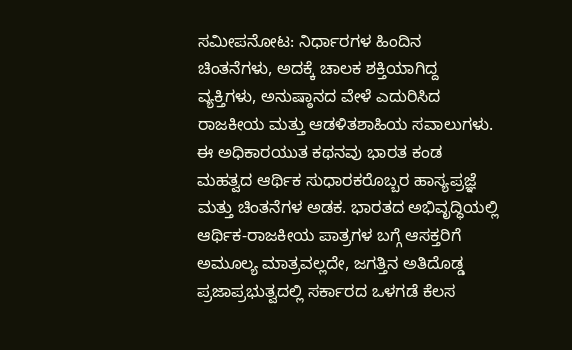ಸಮೀಪನೋಟ: ನಿರ್ಧಾರಗಳ ಹಿಂದಿನ ಚಿಂತನೆಗಳು, ಅದಕ್ಕೆ ಚಾಲಕ ಶಕ್ತಿಯಾಗಿದ್ದ ವ್ಯಕ್ತಿಗಳು, ಅನುಷ್ಠಾನದ ವೇಳೆ ಎದುರಿಸಿದ ರಾಜಕೀಯ ಮತ್ತು ಆಡಳಿತಶಾಹಿಯ ಸವಾಲುಗಳು. ಈ ಅಧಿಕಾರಯುತ ಕಥನವು ಭಾರತ ಕಂಡ ಮಹತ್ವದ ಆರ್ಥಿಕ ಸುಧಾರಕರೊಬ್ಬರ ಹಾಸ್ಯಪ್ರಜ್ಞೆ ಮತ್ತು ಚಿಂತನೆಗಳ ಅಡಕ. ಭಾರತದ ಅಭಿವೃದ್ಧಿಯಲ್ಲಿ ಆರ್ಥಿಕ-ರಾಜಕೀಯ ಪಾತ್ರಗಳ ಬಗ್ಗೆ ಆಸಕ್ತರಿಗೆ ಅಮೂಲ್ಯ ಮಾತ್ರವಲ್ಲದೇ, ಜಗತ್ತಿನ ಅತಿದೊಡ್ಡ ಪ್ರಜಾಪ್ರಭುತ್ವದಲ್ಲಿ ಸರ್ಕಾರದ ಒಳಗಡೆ ಕೆಲಸ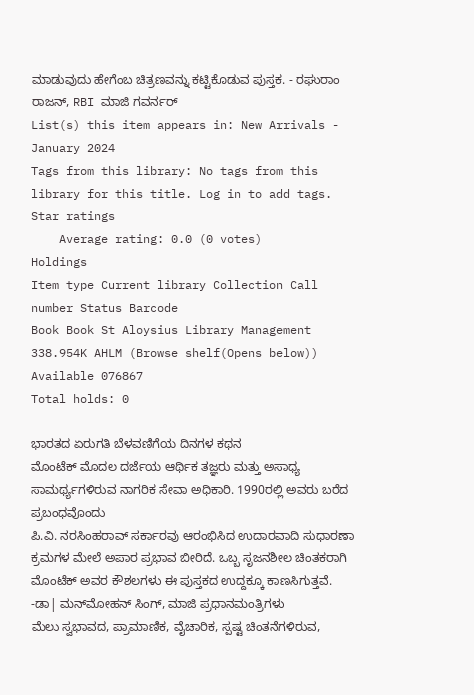ಮಾಡುವುದು ಹೇಗೆಂಬ ಚಿತ್ರಣವನ್ನು ಕಟ್ಟಿಕೊಡುವ ಪುಸ್ತಕ. - ರಘುರಾಂ ರಾಜನ್, RBI ಮಾಜಿ ಗವರ್ನರ್
List(s) this item appears in: New Arrivals - January 2024
Tags from this library: No tags from this library for this title. Log in to add tags.
Star ratings
    Average rating: 0.0 (0 votes)
Holdings
Item type Current library Collection Call number Status Barcode
Book Book St Aloysius Library Management 338.954K AHLM (Browse shelf(Opens below)) Available 076867
Total holds: 0

ಭಾರತದ ಏರುಗತಿ ಬೆಳವಣಿಗೆಯ ದಿನಗಳ ಕಥನ
ಮೊಂಟೆಕ್ ಮೊದಲ ದರ್ಜೆಯ ಆರ್ಥಿಕ ತಜ್ಞರು ಮತ್ತು ಅಸಾಧ್ಯ ಸಾಮರ್ಥ್ಯಗಳಿರುವ ನಾಗರಿಕ ಸೇವಾ ಅಧಿಕಾರಿ. 1990ರಲ್ಲಿ ಅವರು ಬರೆದ ಪ್ರಬಂಧವೊಂದು
ಪಿ.ವಿ. ನರಸಿಂಹರಾವ್‌ ಸರ್ಕಾರವು ಆರಂಭಿಸಿದ ಉದಾರವಾದಿ ಸುಧಾರಣಾ ಕ್ರಮಗಳ ಮೇಲೆ ಅಪಾರ ಪ್ರಭಾವ ಬೀರಿದೆ. ಒಬ್ಬ ಸೃಜನಶೀಲ ಚಿಂತಕರಾಗಿ ಮೊಂಟೆಕ್ ಅವರ ಕೌಶಲಗಳು ಈ ಪುಸ್ತಕದ ಉದ್ದಕ್ಕೂ ಕಾಣಸಿಗುತ್ತವೆ.
-ಡಾ| ಮನ್‌ಮೋಹನ್ ಸಿಂಗ್, ಮಾಜಿ ಪ್ರಧಾನಮಂತ್ರಿಗಳು
ಮೆಲು ಸ್ವಭಾವದ, ಪ್ರಾಮಾಣಿಕ, ವೈಚಾರಿಕ, ಸ್ಪಷ್ಟ ಚಿಂತನೆಗಳಿರುವ,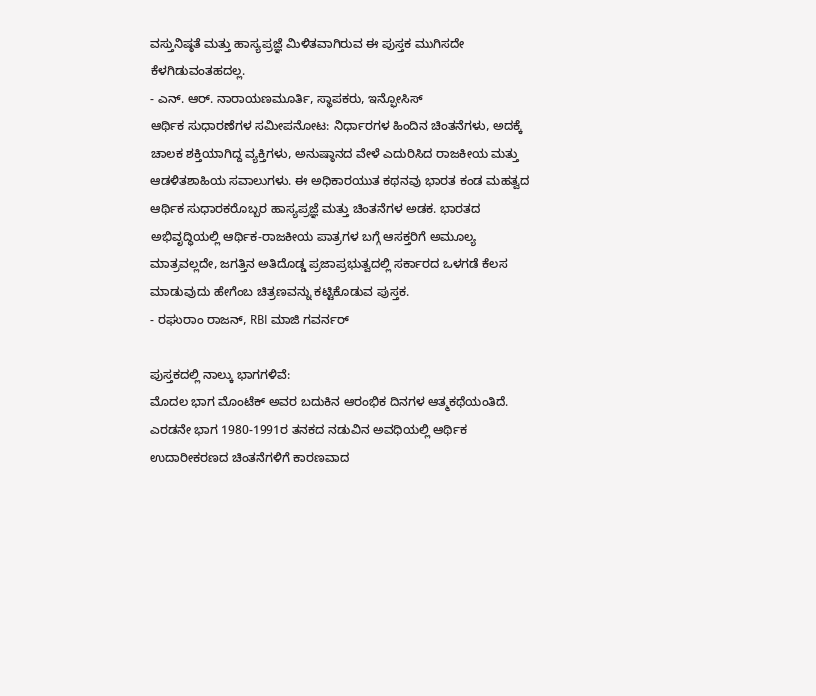ವಸ್ತುನಿಷ್ಠತೆ ಮತ್ತು ಹಾಸ್ಯಪ್ರಜ್ಞೆ ಮಿಳಿತವಾಗಿರುವ ಈ ಪುಸ್ತಕ ಮುಗಿಸದೇ ಕೆಳಗಿಡುವಂತಹದಲ್ಲ.
- ಎನ್. ಆರ್. ನಾರಾಯಣಮೂರ್ತಿ, ಸ್ಥಾಪಕರು, ಇನ್ಫೋಸಿಸ್
ಆರ್ಥಿಕ ಸುಧಾರಣೆಗಳ ಸಮೀಪನೋಟ: ನಿರ್ಧಾರಗಳ ಹಿಂದಿನ ಚಿಂತನೆಗಳು, ಅದಕ್ಕೆ ಚಾಲಕ ಶಕ್ತಿಯಾಗಿದ್ದ ವ್ಯಕ್ತಿಗಳು, ಅನುಷ್ಠಾನದ ವೇಳೆ ಎದುರಿಸಿದ ರಾಜಕೀಯ ಮತ್ತು ಆಡಳಿತಶಾಹಿಯ ಸವಾಲುಗಳು. ಈ ಅಧಿಕಾರಯುತ ಕಥನವು ಭಾರತ ಕಂಡ ಮಹತ್ವದ ಆರ್ಥಿಕ ಸುಧಾರಕರೊಬ್ಬರ ಹಾಸ್ಯಪ್ರಜ್ಞೆ ಮತ್ತು ಚಿಂತನೆಗಳ ಅಡಕ. ಭಾರತದ ಅಭಿವೃದ್ಧಿಯಲ್ಲಿ ಆರ್ಥಿಕ-ರಾಜಕೀಯ ಪಾತ್ರಗಳ ಬಗ್ಗೆ ಆಸಕ್ತರಿಗೆ ಅಮೂಲ್ಯ ಮಾತ್ರವಲ್ಲದೇ, ಜಗತ್ತಿನ ಅತಿದೊಡ್ಡ ಪ್ರಜಾಪ್ರಭುತ್ವದಲ್ಲಿ ಸರ್ಕಾರದ ಒಳಗಡೆ ಕೆಲಸ ಮಾಡುವುದು ಹೇಗೆಂಬ ಚಿತ್ರಣವನ್ನು ಕಟ್ಟಿಕೊಡುವ ಪುಸ್ತಕ.
- ರಘುರಾಂ ರಾಜನ್, RBI ಮಾಜಿ ಗವರ್ನರ್

ಪುಸ್ತಕದಲ್ಲಿ ನಾಲ್ಕು ಭಾಗಗಳಿವೆ:
ಮೊದಲ ಭಾಗ ಮೊಂಟೆಕ್ ಅವರ ಬದುಕಿನ ಆರಂಭಿಕ ದಿನಗಳ ಆತ್ಮಕಥೆಯಂತಿದೆ.
ಎರಡನೇ ಭಾಗ 1980-1991ರ ತನಕದ ನಡುವಿನ ಅವಧಿಯಲ್ಲಿ ಆರ್ಥಿಕ ಉದಾರೀಕರಣದ ಚಿಂತನೆಗಳಿಗೆ ಕಾರಣವಾದ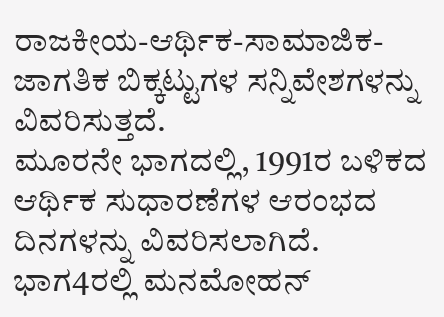ರಾಜಕೀಯ-ಆರ್ಥಿಕ-ಸಾಮಾಜಿಕ-ಜಾಗತಿಕ ಬಿಕ್ಕಟ್ಟುಗಳ ಸನ್ನಿವೇಶಗಳನ್ನು ವಿವರಿಸುತ್ತದೆ.
ಮೂರನೇ ಭಾಗದಲ್ಲಿ, 1991ರ ಬಳಿಕದ ಆರ್ಥಿಕ ಸುಧಾರಣೆಗಳ ಆರಂಭದ ದಿನಗಳನ್ನು ವಿವರಿಸಲಾಗಿದೆ.
ಭಾಗ4ರಲ್ಲಿ ಮನಮೋಹನ್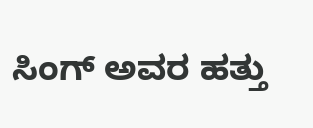ಸಿಂಗ್ ಅವರ ಹತ್ತು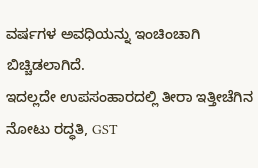ವರ್ಷಗಳ ಅವಧಿಯನ್ನು ಇಂಚಿಂಚಾಗಿ ಬಿಚ್ಚಿಡಲಾಗಿದೆ.
ಇದಲ್ಲದೇ ಉಪಸಂಹಾರದಲ್ಲಿ ತೀರಾ ಇತ್ತೀಚೆಗಿನ ನೋಟು ರದ್ಧತಿ, GST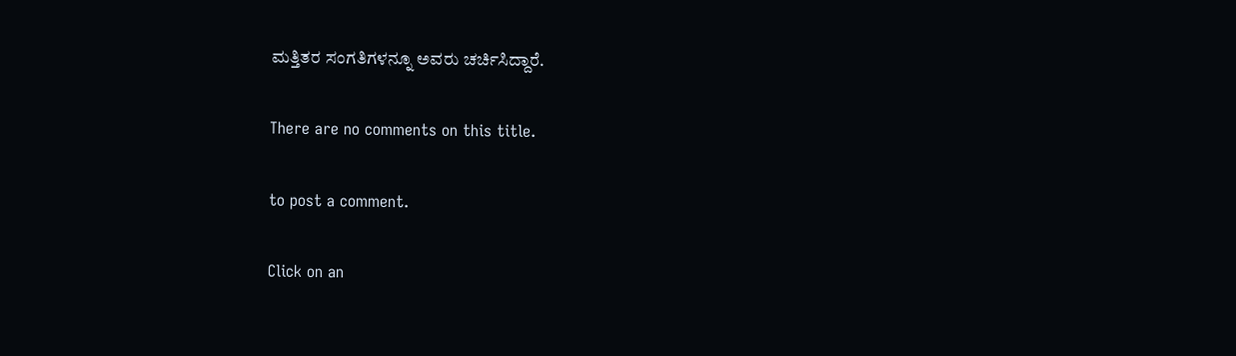ಮತ್ತಿತರ ಸಂಗತಿಗಳನ್ನೂ ಅವರು ಚರ್ಚಿಸಿದ್ದಾರೆ.

There are no comments on this title.

to post a comment.

Click on an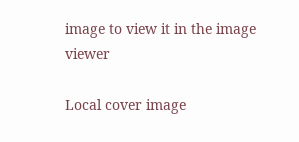image to view it in the image viewer

Local cover image